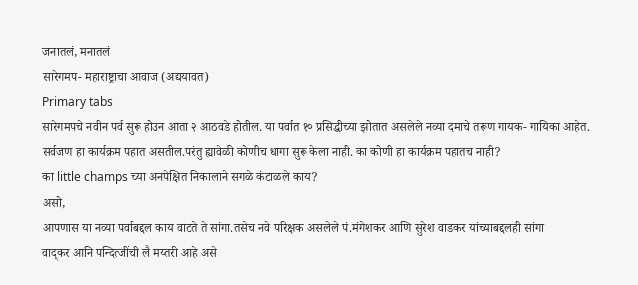जनातलं, मनातलं
सारेगमप- महाराष्ट्राचा आवाज (अद्ययावत)
Primary tabs
सारेगमपचे नवीन पर्व सुरू होउन आता २ आठवडे होतील. या पर्वात १० प्रसिद्धीच्या झोतात असलेले नव्या दमाचे तरूण गायक- गायिका आहेत.
सर्वजण हा कार्यक्रम पहात असतील.परंतु ह्यावेळी कोणीच धागा सुरू केला नाही. का कोणी हा कार्यक्रम पहातच नाही?
का little champs च्या अनपेक्षित निकालाने सगळे कंटाळले काय?
असो,
आपणास या नव्या पर्वाबद्दल काय वाटते ते सांगा.तसेच नवे परिक्षक असलेले पं.मंगेशकर आणि सुरेश वाडकर यांच्याबद्दलही सांगा
वाद्कर आनि पन्दित्जींची लै मय्तरी आहे असे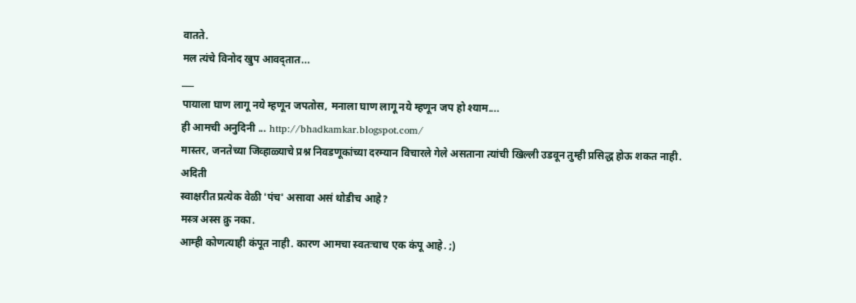वातते.
मल त्यंचे विनोद खुप आवद्तात...
___
पायाला घाण लागू नये म्हणून जपतोस, मनाला घाण लागू नये म्हणून जप हो श्याम....
ही आमची अनुदिनी ... http://bhadkamkar.blogspot.com/
मास्तर, जनतेच्या जिव्हाळ्याचे प्रश्न निवडणूकांच्या दरम्यान विचारले गेले असताना त्यांची खिल्ली उडवून तुम्ही प्रसिद्ध होऊ शकत नाही.
अदिती
स्वाक्षरीत प्रत्येक वेळी 'पंच' असावा असं थोडीच आहे?
मस्त्र अस्स क्रु नका.
आम्ही कोणत्याही कंपूत नाही. कारण आमचा स्वतःचाच एक कंपू आहे. ;)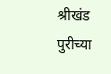श्रीखंड पुरीच्या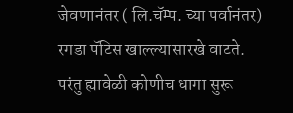जेवणानंतर ( लि.चॅम्प. च्या पर्वानंतर)
रगडा पॅटिस खाल्ल्यासारखे वाटते.
परंतु ह्यावेळी कोणीच धागा सुरू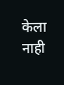केला नाही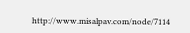http://www.misalpav.com/node/7114